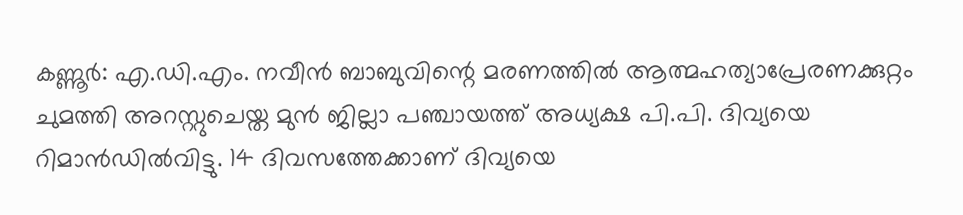കണ്ണൂര്‍: എ.ഡി.എം. നവീന്‍ ബാബുവിന്റെ മരണത്തില്‍ ആത്മഹത്യാപ്രേരണക്കുറ്റം ചുമത്തി അറസ്റ്റുചെയ്ത മുന്‍ ജില്ലാ പഞ്ചായത്ത് അധ്യക്ഷ പി.പി. ദിവ്യയെ റിമാന്‍ഡില്‍വിട്ടു. 14 ദിവസത്തേക്കാണ് ദിവ്യയെ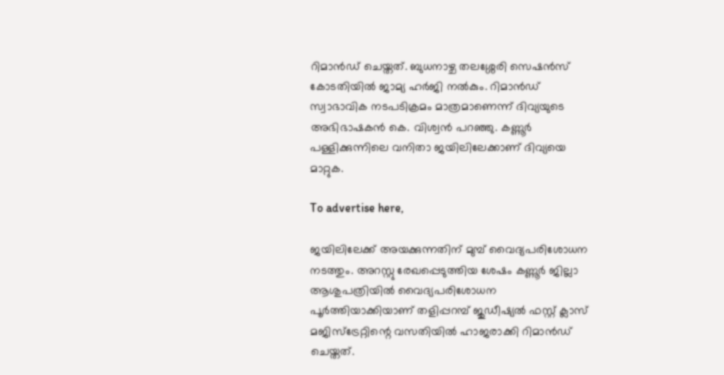റിമാന്‍ഡ് ചെയ്തത്. ബുധനാഴ്ച തലശ്ശേരി സെഷന്‍സ് കോടതിയില്‍ ജാമ്യ ഹര്‍ജി നല്‍കും. റിമാന്‍ഡ്‌ സ്വാഭാവിക നടപടിക്രമം മാത്രമാണെന്ന് ദിവ്യയുടെ അഭിഭാഷകന്‍ കെ. വിശ്വന്‍ പറഞ്ഞു. കണ്ണൂര്‍ പള്ളിക്കുന്നിലെ വനിതാ ജയിലിലേക്കാണ് ദിവ്യയെ മാറ്റുക.

To advertise here,

ജയിലിലേക്ക് അയക്കുന്നതിന് മുമ്പ് വൈദ്യപരിശോധന നടത്തും. അറസ്റ്റു രേഖപ്പെടുത്തിയ ശേഷം കണ്ണൂര്‍ ജില്ലാ ആശുപത്രിയില്‍ വൈദ്യപരിശോധന പൂര്‍ത്തിയാക്കിയാണ് തളിപ്പറമ്പ് ജുഡീഷ്യല്‍ ഫസ്റ്റ് ക്ലാസ് മജിസ്‌ട്രേറ്റിന്റെ വസതിയില്‍ ഹാജരാക്കി റിമാന്‍ഡ് ചെയ്തത്.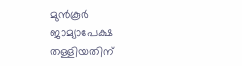മുന്‍കൂര്‍ ജാമ്യാപേക്ഷ തള്ളിയതിന്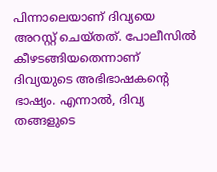പിന്നാലെയാണ് ദിവ്യയെ അറസ്റ്റ് ചെയ്തത്. പോലീസില്‍ കീഴടങ്ങിയതെന്നാണ് ദിവ്യയുടെ അഭിഭാഷകന്റെ ഭാഷ്യം. എന്നാല്‍, ദിവ്യ തങ്ങളുടെ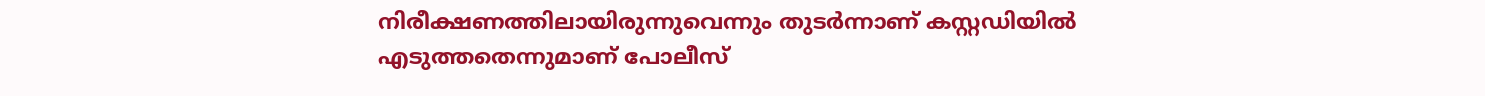നിരീക്ഷണത്തിലായിരുന്നുവെന്നും തുടര്‍ന്നാണ് കസ്റ്റഡിയില്‍ എടുത്തതെന്നുമാണ് പോലീസ്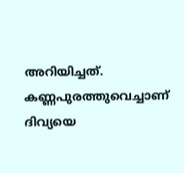അറിയിച്ചത്. കണ്ണപുരത്തുവെച്ചാണ് ദിവ്യയെ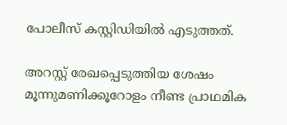പോലീസ് കസ്റ്റിഡിയില്‍ എടുത്തത്.

അറസ്റ്റ് രേഖപ്പെടുത്തിയ ശേഷം മൂന്നുമണിക്കൂറോളം നീണ്ട പ്രാഥമിക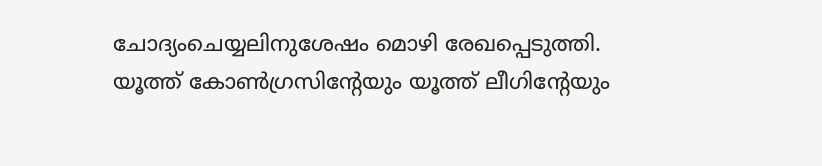ചോദ്യംചെയ്യലിനുശേഷം മൊഴി രേഖപ്പെടുത്തി. യൂത്ത് കോണ്‍ഗ്രസിന്റേയും യൂത്ത് ലീഗിന്റേയും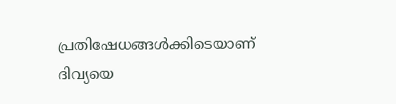പ്രതിഷേധങ്ങള്‍ക്കിടെയാണ് ദിവ്യയെ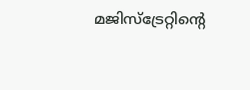മജിസ്‌ട്രേറ്റിന്റെ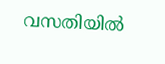വസതിയില്‍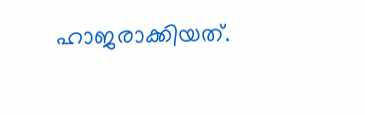ഹാജരാക്കിയത്.